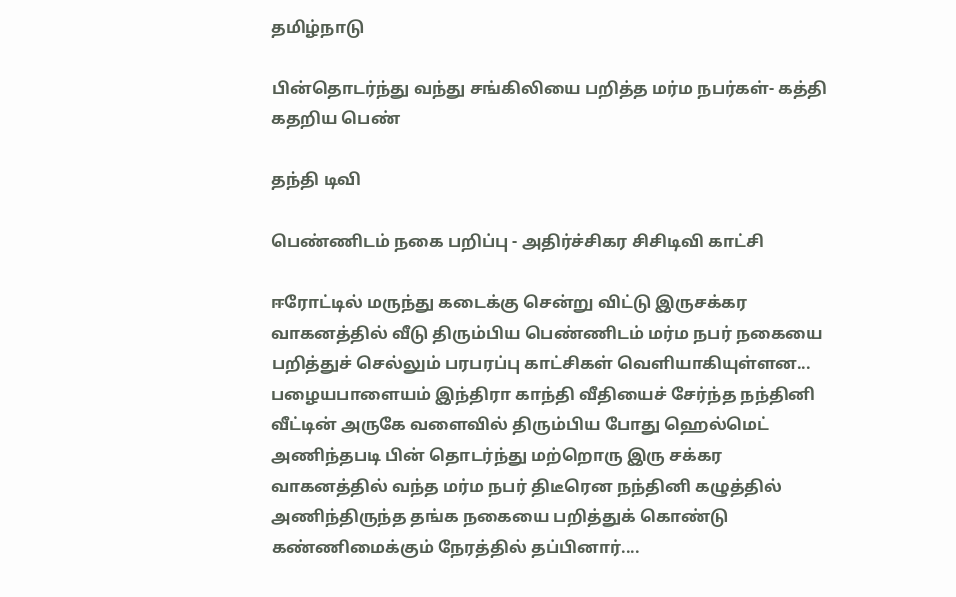தமிழ்நாடு

பின்தொடர்ந்து வந்து சங்கிலியை பறித்த மர்ம நபர்கள்- கத்தி கதறிய பெண்

தந்தி டிவி

பெண்ணிடம் நகை பறிப்பு - அதிர்ச்சிகர சிசிடிவி காட்சி

ஈரோட்டில் மருந்து கடைக்கு சென்று விட்டு இருசக்கர வாகனத்தில் வீடு திரும்பிய பெண்ணிடம் மர்ம நபர் நகையை பறித்துச் செல்லும் பரபரப்பு காட்சிகள் வெளியாகியுள்ளன... பழையபாளையம் இந்திரா காந்தி வீதியைச் சேர்ந்த நந்தினி வீட்டின் அருகே வளைவில் திரும்பிய போது ஹெல்மெட் அணிந்தபடி பின் தொடர்ந்து மற்றொரு இரு சக்கர வாகனத்தில் வந்த மர்ம நபர் திடீரென நந்தினி கழுத்தில் அணிந்திருந்த தங்க நகையை பறித்துக் கொண்டு கண்ணிமைக்கும் நேரத்தில் தப்பினார்....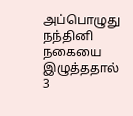அப்பொழுது நந்தினி நகையை இழுத்ததால் 3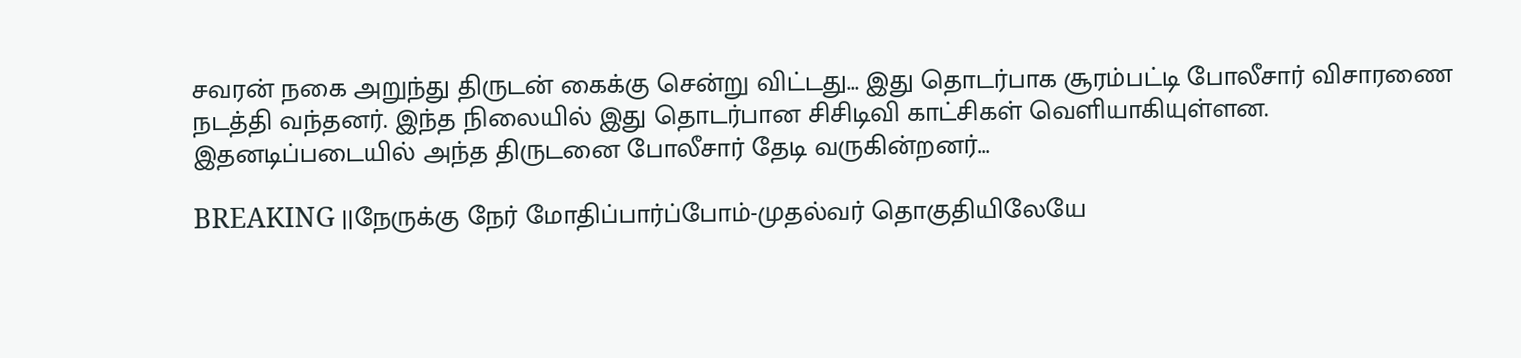சவரன் நகை அறுந்து திருடன் கைக்கு சென்று விட்டது... இது தொடர்பாக சூரம்பட்டி போலீசார் விசாரணை நடத்தி வந்தனர். இந்த நிலையில் இது தொடர்பான சிசிடிவி காட்சிகள் வெளியாகியுள்ளன. இதனடிப்படையில் அந்த திருடனை போலீசார் தேடி வருகின்றனர்...

BREAKING ||நேருக்கு நேர் மோதிப்பார்ப்போம்-முதல்வர் தொகுதியிலேயே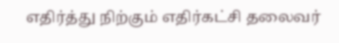எதிர்த்து நிற்கும் எதிர்கட்சி தலைவர்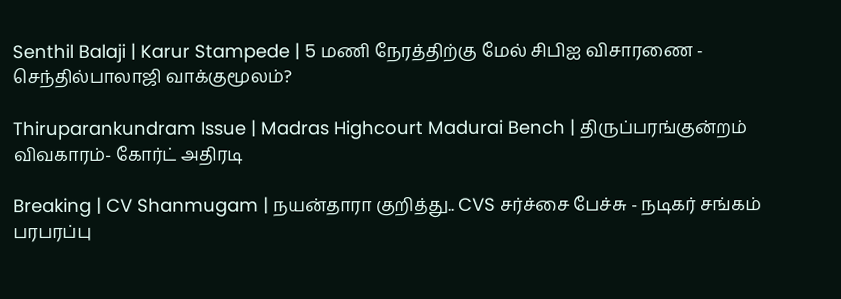Senthil Balaji | Karur Stampede | 5 மணி நேரத்திற்கு மேல் சிபிஐ விசாரணை - செந்தில்பாலாஜி வாக்குமூலம்?

Thiruparankundram Issue | Madras Highcourt Madurai Bench | திருப்பரங்குன்றம் விவகாரம்- கோர்ட் அதிரடி

Breaking | CV Shanmugam | நயன்தாரா குறித்து.. CVS சர்ச்சை பேச்சு - நடிகர் சங்கம் பரபரப்பு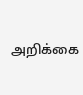அறிக்கை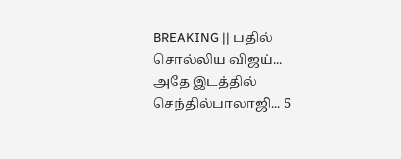BREAKING || பதில் சொல்லிய விஜய்... அதே இடத்தில் செந்தில்பாலாஜி... 5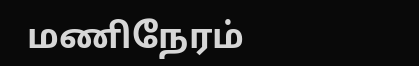மணிநேரம்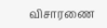விசாரணை